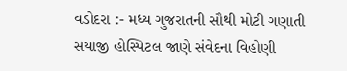વડોદરા :- મધ્ય ગુજરાતની સૌથી મોટી ગણાતી સયાજી હોસ્પિટલ જાણે સંવેદના વિહોણી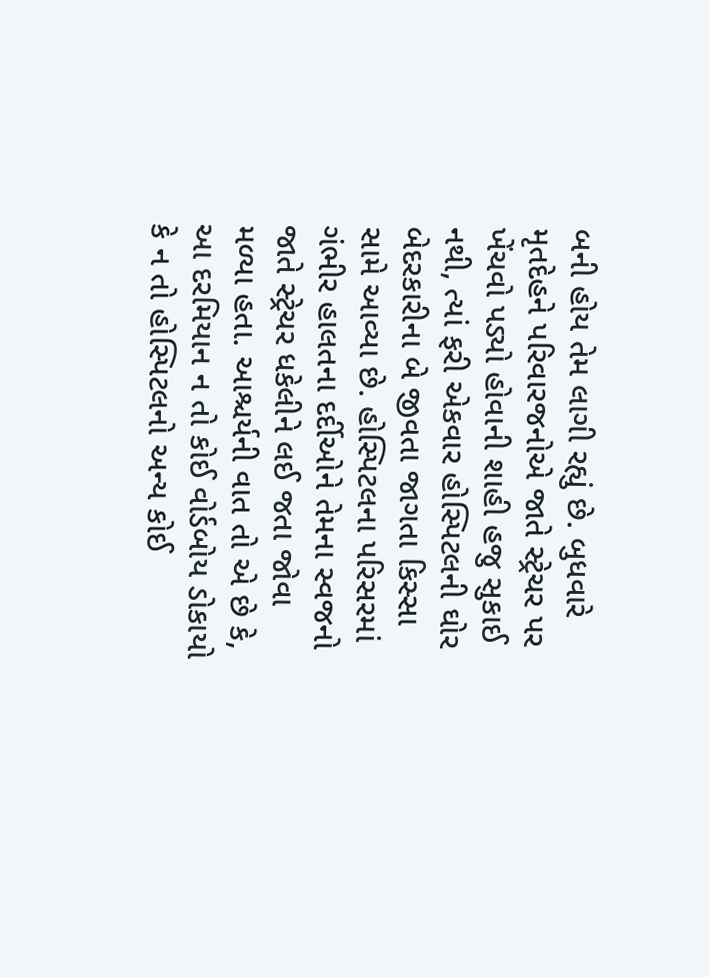બની હોય તેમ લાગી રહ્યું છે. બુધવારે મૃતદેહને પરિવારજનોએ જાતે સ્ટ્રેચર પર ખેંચવો પડ્યો હોવાની શાહી હજુ સુકાઈ નથી, ત્યાં ફરી એકવાર હોસ્પિટલની ઘોર બેદરકારીના બે જીવતા જાગતા કિસ્સા સામે આવ્યા છે. હોસ્પિટલના પરિસરમાં ગંભીર હાલતના દર્દીઓને તેમના સ્વજનો જાતે સ્ટ્રેચર ધકેલીને લઈ જતા જોવા મળ્યા હતા. આશ્ચર્યની વાત તો એ છે કે, આ દરમિયાન ન તો કોઈ વોર્ડબોય ડોકાયો કે ન તો હોસ્પિટલનો અન્ય કોઈ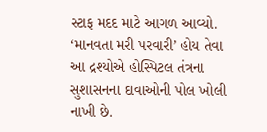સ્ટાફ મદદ માટે આગળ આવ્યો. ‘માનવતા મરી પરવારી’ હોય તેવા આ દ્રશ્યોએ હોસ્પિટલ તંત્રના સુશાસનના દાવાઓની પોલ ખોલી નાખી છે.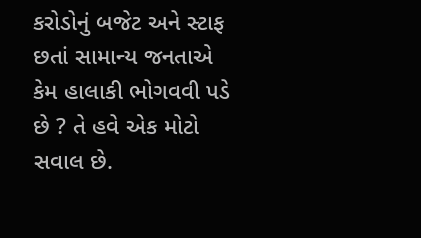કરોડોનું બજેટ અને સ્ટાફ છતાં સામાન્ય જનતાએ કેમ હાલાકી ભોગવવી પડે છે ? તે હવે એક મોટો સવાલ છે.